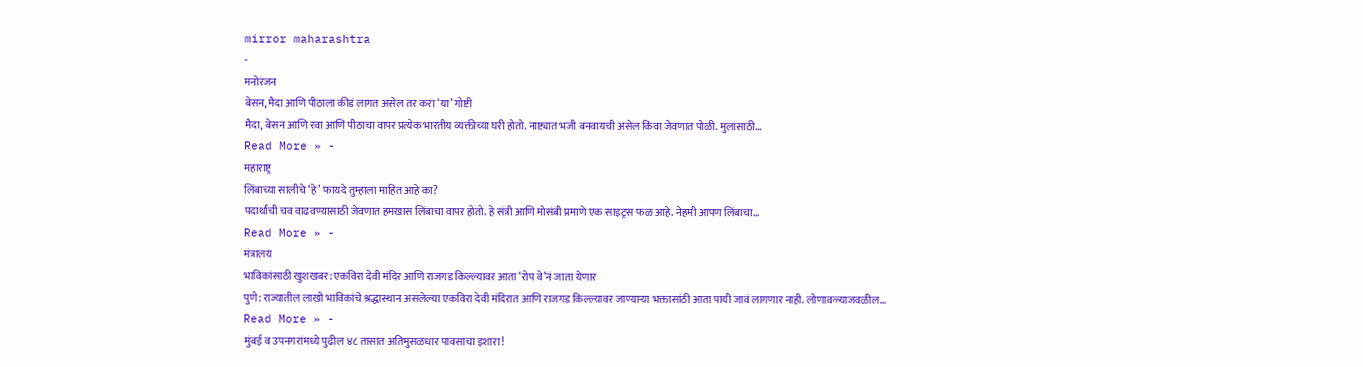mirror maharashtra
-
मनोरंजन
बेसन, मैदा आणि पीठाला कीडं लागत असेल तर करा ‘या’ गोष्टी
मैदा, बेसन आणि रवा आणि पीठाचा वापर प्रत्येक भारतीय व्यक्तीच्या घरी होतो. नाष्ट्यात भजी बनवायची असेल किंवा जेवणात पोळी. मुलांसाठी…
Read More » -
महाराष्ट्र
लिंबाच्या सालीचे ‘हे’ फायदे तुम्हाला माहित आहे का?
पदार्थांची चव वाढवण्यासाठी जेवणात हमखास लिंबाचा वापर होतो. हे संत्री आणि मोसंबी प्रमाणे एक साइट्रस फळ आहे. नेहमी आपण लिंबाचा…
Read More » -
मंत्रालय
भाविकांसाठी खुशखबर: एकविरा देवी मंदिर आणि राजगड किल्ल्यावर आता ‘रोप वे’नं जाता येणार
पुणे: राज्यातील लाखो भाविकांचे श्रद्धास्थान असलेल्या एकविरा देवी मंदिरात आणि राजगड किल्ल्यावर जाण्याऱ्या भक्तासांठी आता पायी जावं लागणार नाही. लोणावळ्याजवळील…
Read More » -
मुंबई व उपनगरांमध्ये पुढील ४८ तासात अतिमुसळधार पावसाचा इशारा!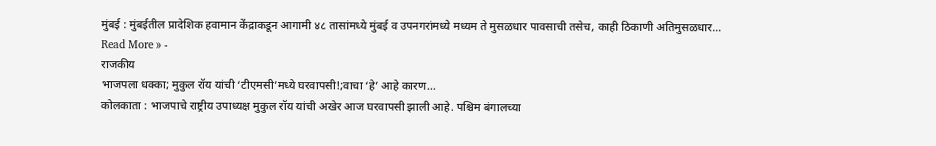मुंबई : मुंबईतील प्रादेशिक हवामान केंद्राकडून आगामी ४८ तासांमध्ये मुंबई व उपनगरांमध्ये मध्यम ते मुसळधार पावसाची तसेच, काही ठिकाणी अतिमुसळधार…
Read More » -
राजकीय
भाजपला धक्का; मुकुल रॉय यांची ‘टीएमसी’मध्ये घरवापसी!;वाचा ‘हे’ आहे कारण…
कोलकाता : भाजपाचे राष्ट्रीय उपाध्यक्ष मुकुल रॉय यांची अखेर आज घरवापसी झाली आहे. पश्चिम बंगालच्या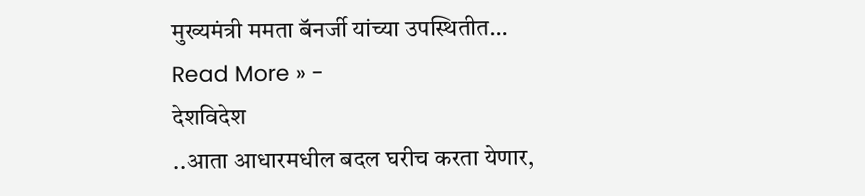मुख्यमंत्री ममता बॅनर्जी यांच्या उपस्थितीत…
Read More » -
देशविदेश
..आता आधारमधील बदल घरीच करता येणार,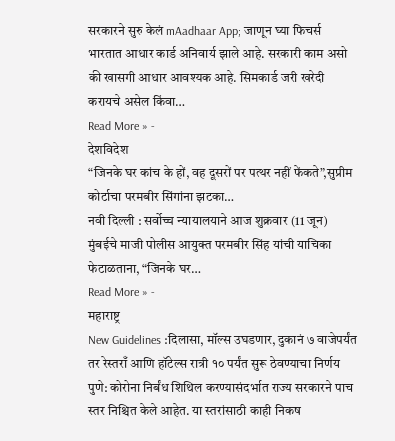सरकारने सुरु केलं mAadhaar App; जाणून घ्या फिचर्स
भारतात आधार कार्ड अनिवार्य झाले आहे. सरकारी काम असो की खासगी आधार आवश्यक आहे. सिमकार्ड जरी खरेदी करायचे असेल किंवा…
Read More » -
देशविदेश
“जिनके घर कांच के हों, वह दूसरों पर पत्थर नहीं फेंकते”,सुप्रीम कोर्टाचा परमबीर सिंगांना झटका…
नवी दिल्ली : सर्वोच्च न्यायालयाने आज शुक्रवार (11 जून) मुंबईचे माजी पोलीस आयुक्त परमबीर सिंह यांची याचिका फेटाळताना, “जिनके घर…
Read More » -
महाराष्ट्र
New Guidelines :दिलासा, मॉल्स उघडणार, दुकानं ७ वाजेपर्यंत तर रेस्तराँ आणि हॉटेल्स रात्री १० पर्यंत सुरू ठेवण्याचा निर्णय
पुणे: कोरोना निर्बंध शिथिल करण्यासंदर्भात राज्य सरकारने पाच स्तर निश्चित केले आहेत. या स्तरांसाठी काही निकष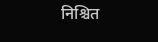निश्चित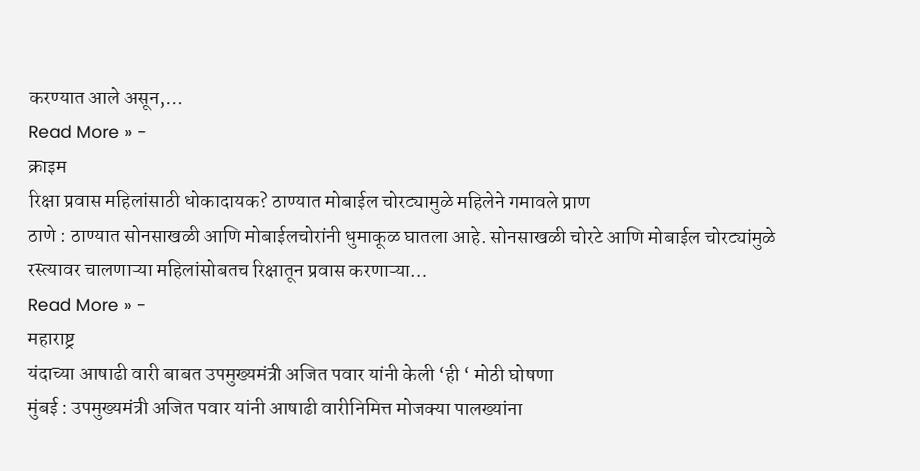करण्यात आले असून,…
Read More » -
क्राइम
रिक्षा प्रवास महिलांसाठी धोकादायक? ठाण्यात मोबाईल चोरट्यामुळे महिलेने गमावले प्राण
ठाणे : ठाण्यात सोनसाखळी आणि मोबाईलचोरांनी धुमाकूळ घातला आहे. सोनसाखळी चोरटे आणि मोबाईल चोरट्यांमुळे रस्त्यावर चालणाऱ्या महिलांसोबतच रिक्षातून प्रवास करणाऱ्या…
Read More » -
महाराष्ट्र
यंदाच्या आषाढी वारी बाबत उपमुख्यमंत्री अजित पवार यांनी केली ‘ही ‘ मोठी घोषणा
मुंबई : उपमुख्यमंत्री अजित पवार यांनी आषाढी वारीनिमित्त मोजक्या पालख्यांना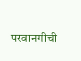परवानगीची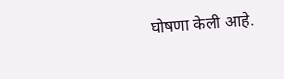घोषणा केली आहे.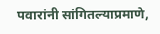पवारांनी सांगितल्याप्रमाणे,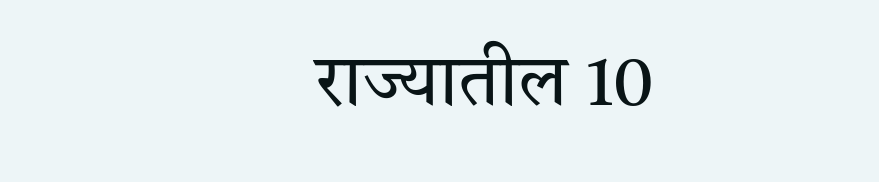राज्यातील 10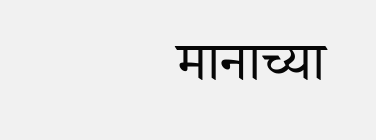मानाच्या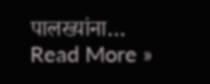पालख्यांना…
Read More »